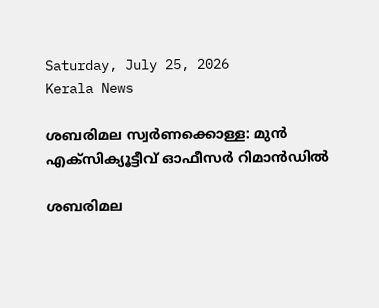Saturday, July 25, 2026
Kerala News

ശബരിമല സ്വര്‍ണക്കൊള്ള: മുന്‍ എക്‌സിക്യൂട്ടീവ് ഓഫീസര്‍ റിമാന്‍ഡില്‍

ശബരിമല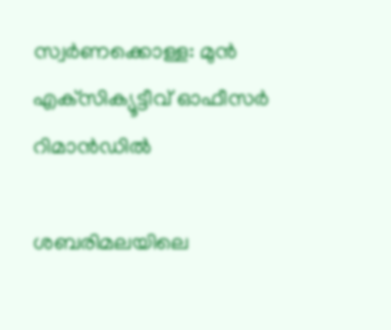സ്വര്‍ണക്കൊള്ള: മുന്‍ എക്‌സിക്യൂട്ടീവ് ഓഫീസര്‍ റിമാന്‍ഡില്‍

ശബരിമലയിലെ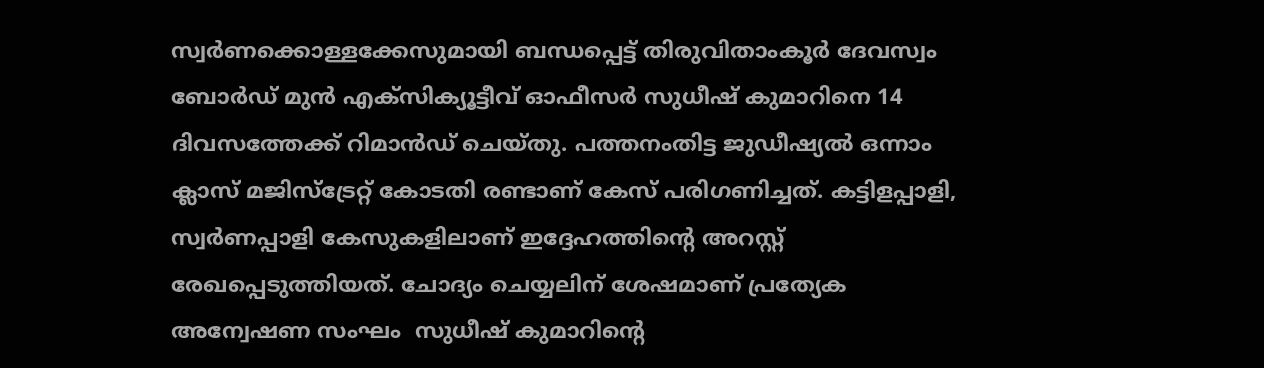സ്വര്‍ണക്കൊള്ളക്കേസുമായി ബന്ധപ്പെട്ട് തിരുവിതാംകൂര്‍ ദേവസ്വം ബോര്‍ഡ് മുന്‍ എക്‌സിക്യൂട്ടീവ് ഓഫീസര്‍ സുധീഷ് കുമാറിനെ 14 ദിവസത്തേക്ക് റിമാന്‍ഡ് ചെയ്തു. പത്തനംതിട്ട ജുഡീഷ്യല്‍ ഒന്നാം ക്ലാസ് മജിസ്ട്രേറ്റ് കോടതി രണ്ടാണ് കേസ് പരിഗണിച്ചത്. കട്ടിളപ്പാളി, സ്വര്‍ണപ്പാളി കേസുകളിലാണ് ഇദ്ദേഹത്തിന്റെ അറസ്റ്റ് രേഖപ്പെടുത്തിയത്. ചോദ്യം ചെയ്യലിന് ശേഷമാണ് പ്രത്യേക അന്വേഷണ സംഘം  സുധീഷ് കുമാറിന്റെ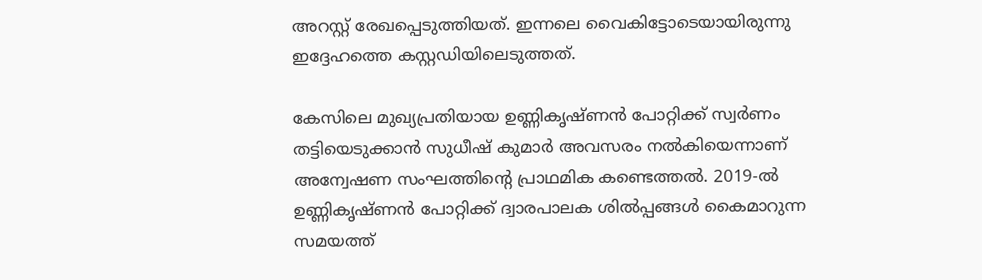അറസ്റ്റ് രേഖപ്പെടുത്തിയത്. ഇന്നലെ വൈകിട്ടോടെയായിരുന്നു ഇദ്ദേഹത്തെ കസ്റ്റഡിയിലെടുത്തത്.

കേസിലെ മുഖ്യപ്രതിയായ ഉണ്ണികൃഷ്ണന്‍ പോറ്റിക്ക് സ്വര്‍ണം തട്ടിയെടുക്കാന്‍ സുധീഷ് കുമാര്‍ അവസരം നല്‍കിയെന്നാണ് അന്വേഷണ സംഘത്തിന്റെ പ്രാഥമിക കണ്ടെത്തല്‍. 2019-ല്‍ ഉണ്ണികൃഷ്ണന്‍ പോറ്റിക്ക് ദ്വാരപാലക ശില്‍പ്പങ്ങള്‍ കൈമാറുന്ന സമയത്ത്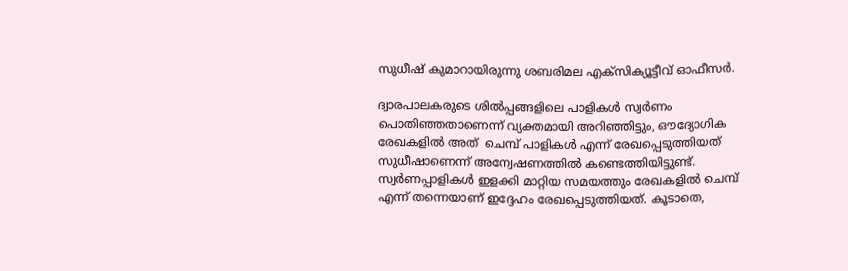സുധീഷ് കുമാറായിരുന്നു ശബരിമല എക്‌സിക്യൂട്ടീവ് ഓഫീസര്‍.

ദ്വാരപാലകരുടെ ശില്‍പ്പങ്ങളിലെ പാളികള്‍ സ്വര്‍ണം പൊതിഞ്ഞതാണെന്ന് വ്യക്തമായി അറിഞ്ഞിട്ടും, ഔദ്യോഗിക രേഖകളില്‍ അത്  ചെമ്പ് പാളികള്‍ എന്ന് രേഖപ്പെടുത്തിയത് സുധീഷാണെന്ന് അന്വേഷണത്തില്‍ കണ്ടെത്തിയിട്ടുണ്ട്. സ്വര്‍ണപ്പാളികള്‍ ഇളക്കി മാറ്റിയ സമയത്തും രേഖകളില്‍ ചെമ്പ് എന്ന് തന്നെയാണ് ഇദ്ദേഹം രേഖപ്പെടുത്തിയത്. കൂടാതെ,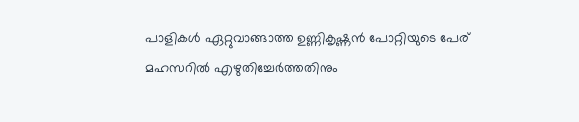പാളികള്‍ ഏറ്റുവാങ്ങാത്ത ഉണ്ണികൃഷ്ണന്‍ പോറ്റിയുടെ പേര് മഹസറില്‍ എഴുതിച്ചേര്‍ത്തതിനും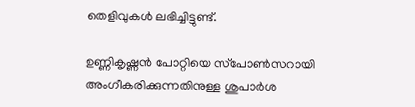തെളിവുകള്‍ ലഭിച്ചിട്ടുണ്ട്.

ഉണ്ണികൃഷ്ണന്‍ പോറ്റിയെ സ്‌പോണ്‍സറായി അംഗീകരിക്കുന്നതിനുള്ള ശുപാര്‍ശ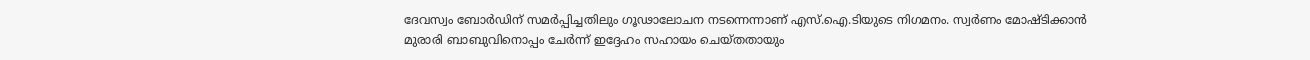ദേവസ്വം ബോര്‍ഡിന് സമര്‍പ്പിച്ചതിലും ഗൂഢാലോചന നടന്നെന്നാണ് എസ്.ഐ.ടിയുടെ നിഗമനം. സ്വര്‍ണം മോഷ്ടിക്കാന്‍ മുരാരി ബാബുവിനൊപ്പം ചേര്‍ന്ന് ഇദ്ദേഹം സഹായം ചെയ്തതായും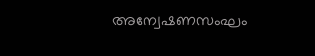അന്വേഷണസംഘം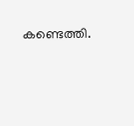കണ്ടെത്തി.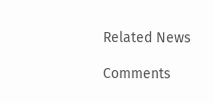Related News

Comments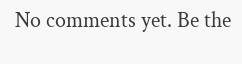No comments yet. Be the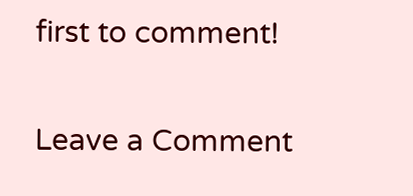first to comment!

Leave a Comment